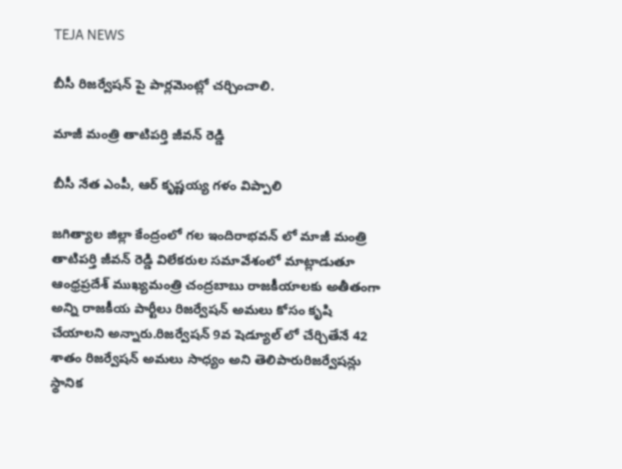TEJA NEWS

బీసీ రిజర్వేషన్ పై పార్లమెంట్లో చర్చించాలి.

మాజీ మంత్రి తాటిపర్తి జీవన్ రెడ్డి

బీసీ నేత ఎంపీ, ఆర్ కృష్ణయ్య గళం విప్పాలి

జగిత్యాల జిల్లా కేంద్రంలో గల ఇందిరాభవన్ లో మాజీ మంత్రి తాటిపర్తి జీవన్ రెడ్డి విలేకరుల సమావేశంలో మాట్లాడుతూ ఆంధ్రప్రదేశ్ ముఖ్యమంత్రి చంద్రబాబు రాజకీయాలకు అతీతంగా అన్ని రాజకీయ పార్టీలు రిజర్వేషన్ అమలు కోసం కృషి చేయాలని అన్నారు.రిజర్వేషన్ 9వ షెడ్యూల్ లో చేర్చితేనే 42 శాతం రిజర్వేషన్ అమలు సాధ్యం అని తెలిపారురిజర్వేషన్లు స్థానిక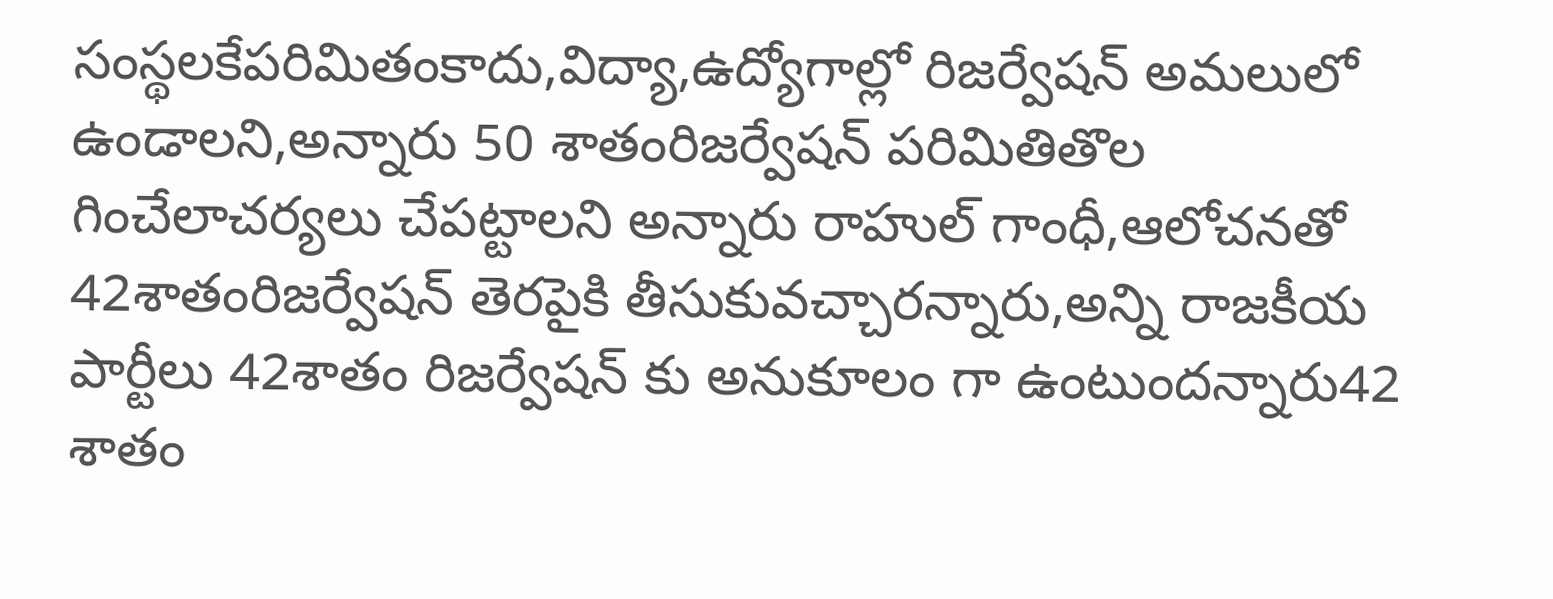సంస్థలకేపరిమితంకాదు,విద్యా,ఉద్యోగాల్లో రిజర్వేషన్ అమలులో ఉండాలని,అన్నారు 50 శాతంరిజర్వేషన్ పరిమితితొల గించేలాచర్యలు చేపట్టాలని అన్నారు రాహుల్ గాంధీ,ఆలోచనతో 42శాతంరిజర్వేషన్ తెరపైకి తీసుకువచ్చారన్నారు,అన్ని రాజకీయ పార్టీలు 42శాతం రిజర్వేషన్ కు అనుకూలం గా ఉంటుందన్నారు42 శాతం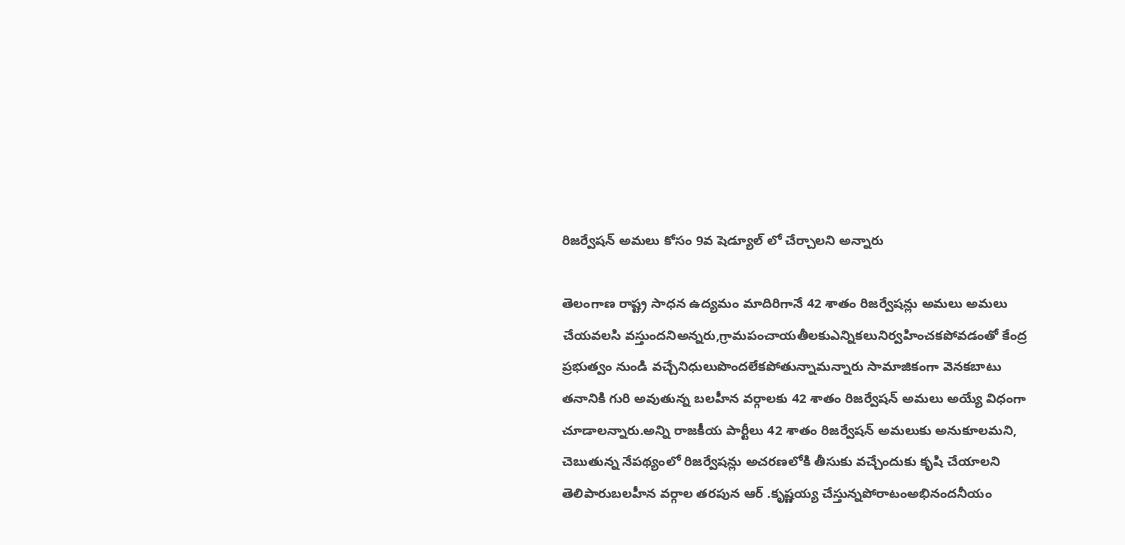రిజర్వేషన్ అమలు కోసం 9వ షెడ్యూల్ లో చేర్చాలని అన్నారు

తెలంగాణ రాష్ట్ర సాధన ఉద్యమం మాదిరిగానే 42 శాతం రిజర్వేషన్లు అమలు అమలు చేయవలసి వస్తుందనిఅన్నరు,గ్రామపంచాయతీలకుఎన్నికలునిర్వహించకపోవడంతో కేంద్ర ప్రభుత్వం నుండి వచ్చేనిధులుపొందలేకపోతున్నామన్నారు సామాజికంగా వెనకబాటు తనానికి గురి అవుతున్న బలహీన వర్గాలకు 42 శాతం రిజర్వేషన్ అమలు అయ్యే విధంగా చూడాలన్నారు.అన్ని రాజకీయ పార్టీలు 42 శాతం రిజర్వేషన్ అమలుకు అనుకూలమని, చెబుతున్న నేపథ్యంలో రిజర్వేషన్లు అచరణలోకి తీసుకు వచ్చేందుకు కృషి చేయాలని తెలిపారుబలహీన వర్గాల తరపున ఆర్ .కృష్ణయ్య చేస్తున్నపోరాటంఅభినందనీయం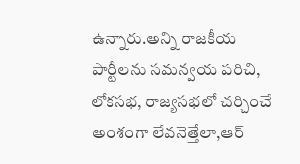ఉన్నారు.అన్ని రాజకీయ పార్టీలను సమన్వయ పరిచి, లోకసభ, రాజ్యసభలో చర్చించే అంశంగా లేవనెత్తేలా,ఆర్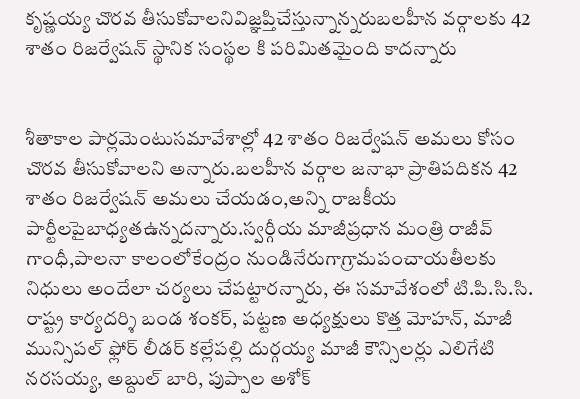కృష్ణయ్య చొరవ తీసుకోవాలనివిజ్ఞప్తిచేస్తున్నాన్నరుబలహీన వర్గాలకు 42 శాతం రిజర్వేషన్ స్థానిక సంస్థల కి పరిమితమైంది కాదన్నారు


శీతాకాల పార్లమెంటుసమావేశాల్లో 42 శాతం రిజర్వేషన్ అమలు కోసం చొరవ తీసుకోవాలని అన్నారు.బలహీన వర్గాల జనాభా ప్రాతిపదికన 42 శాతం రిజర్వేషన్ అమలు చేయడం,అన్ని రాజకీయ పార్టీలపైబాధ్యతఉన్నదన్నారు.స్వర్గీయ మాజీప్రధాన మంత్రి రాజీవ్ గాంధీ,పాలనా కాలంలోకేంద్రం నుండినేరుగాగ్రామపంచాయతీలకు నిధులు అందేలా చర్యలు చేపట్టారన్నారు, ఈ సమావేశంలో టి.పి.సి.సి. రాష్ట్ర కార్యదర్శి బండ శంకర్, పట్టణ అధ్యక్షులు కొత్త మోహన్, మాజీ మున్సిపల్ ఫ్లోర్ లీడర్ కల్లేపల్లి దుర్గయ్య మాజీ కౌన్సిలర్లు ఎలిగేటి నరసయ్య, అబ్దుల్ బారి, పుప్పాల అశోక్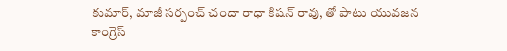కుమార్, మాజీ సర్పంచ్ చందా రాధా కిషన్ రావు, తో పాటు యువజన కాంగ్రెస్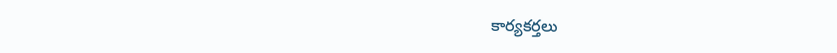కార్యకర్తలు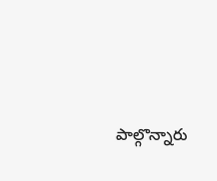పాల్గొన్నారు